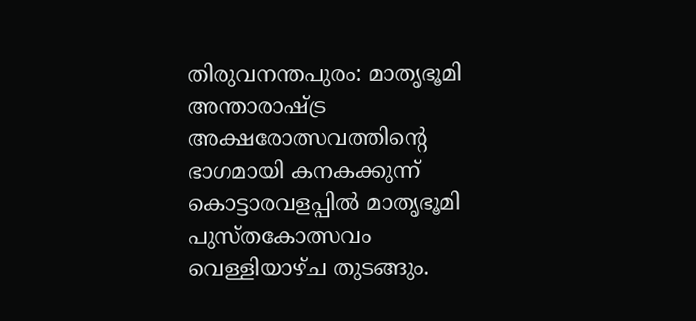തിരുവനന്തപുരം: മാതൃഭൂമി അന്താരാഷ്ട്ര അക്ഷരോത്സവത്തിന്റെ ഭാഗമായി കനകക്കുന്ന് കൊട്ടാരവളപ്പില്‍ മാതൃഭൂമി പുസ്തകോത്സവം വെള്ളിയാഴ്ച തുടങ്ങും.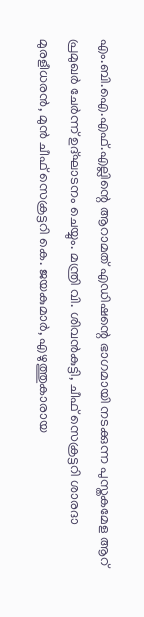എം.ബി.ഐ.എഫ്.എല്ലിന്റെ ആറാമത് എഡിഷന്റെ ഭാഗമായി നടക്കുന്ന പുസ്തകമേള ആറ്  പ്രമുഖര്‍ ചേര്‍ന്ന് ഉദ്ഘാടനം ചെയ്യും. മന്ത്രി വി. ശിവന്‍കുട്ടി, ചീഫ് സെക്രട്ടറി ശാരദാ മുരളീധരന്‍, മുന്‍ ചീഫ് സെക്രട്ടറി കെ. ജയകുമാര്‍, എഴുത്തുകാരായ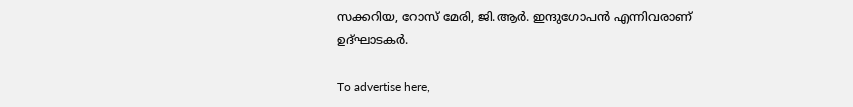സക്കറിയ, റോസ് മേരി, ജി.ആര്‍. ഇന്ദുഗോപന്‍ എന്നിവരാണ് ഉദ്ഘാടകര്‍.

To advertise here,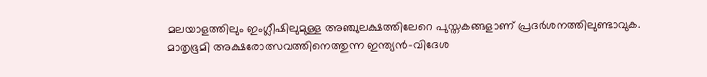മലയാളത്തിലും ഇംഗ്ലീഷിലുമുള്ള അഞ്ചുലക്ഷത്തിലേറെ പുസ്തകങ്ങളാണ് പ്രദര്‍ശനത്തിലുണ്ടാവുക. മാതൃഭൂമി അക്ഷരോത്സവത്തിനെത്തുന്ന ഇന്ത്യന്‍-വിദേശ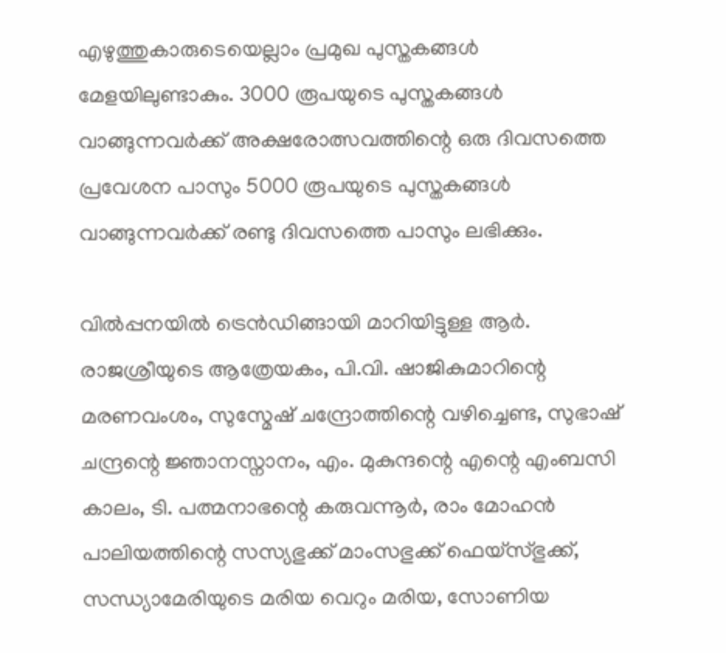എഴുത്തുകാരുടെയെല്ലാം പ്രമുഖ പുസ്തകങ്ങള്‍ മേളയിലുണ്ടാകും. 3000 രൂപയുടെ പുസ്തകങ്ങള്‍ വാങ്ങുന്നവര്‍ക്ക് അക്ഷരോത്സവത്തിന്റെ ഒരു ദിവസത്തെ പ്രവേശന പാസും 5000 രൂപയുടെ പുസ്തകങ്ങള്‍ വാങ്ങുന്നവര്‍ക്ക് രണ്ടു ദിവസത്തെ പാസും ലഭിക്കും.

വില്‍പ്പനയില്‍ ട്രെന്‍ഡിങ്ങായി മാറിയിട്ടുള്ള ആര്‍. രാജശ്രീയുടെ ആത്രേയകം, പി.വി. ഷാജികുമാറിന്റെ മരണവംശം, സുസ്മേഷ് ചന്ദ്രോത്തിന്റെ വഴിച്ചെണ്ട, സുഭാഷ് ചന്ദ്രന്റെ ജ്ഞാനസ്നാനം, എം. മുകുന്ദന്റെ എന്റെ എംബസി കാലം, ടി. പത്മനാഭന്റെ കരുവന്നൂര്‍, രാം മോഹന്‍ പാലിയത്തിന്റെ സസ്യഭുക്ക് മാംസഭുക്ക് ഫെയ്സ്ഭുക്ക്, സന്ധ്യാമേരിയുടെ മരിയ വെറും മരിയ, സോണിയ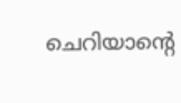ചെറിയാന്റെ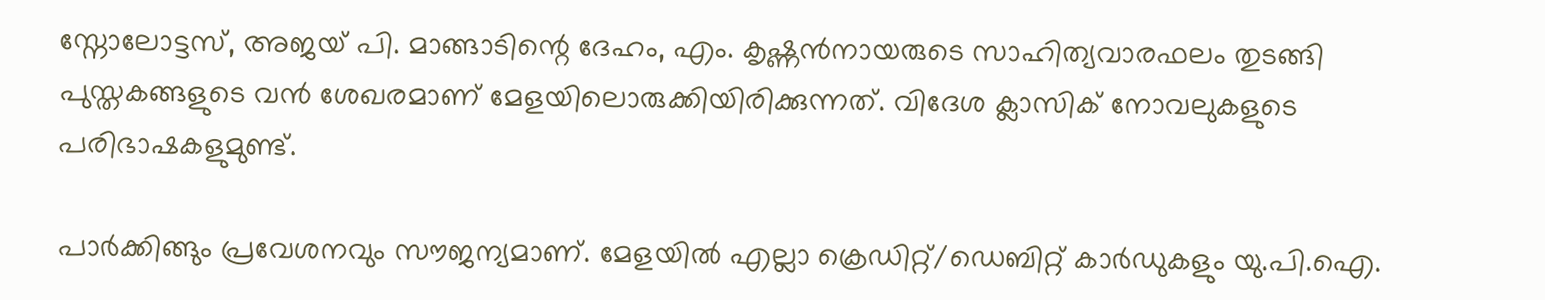സ്നോലോട്ടസ്, അജയ് പി. മാങ്ങാടിന്റെ ദേഹം, എം. കൃഷ്ണന്‍നായരുടെ സാഹിത്യവാരഫലം തുടങ്ങി പുസ്തകങ്ങളുടെ വന്‍ ശേഖരമാണ് മേളയിലൊരുക്കിയിരിക്കുന്നത്. വിദേശ ക്ലാസിക് നോവലുകളുടെ പരിഭാഷകളുമുണ്ട്.

പാര്‍ക്കിങ്ങും പ്രവേശനവും സൗജന്യമാണ്. മേളയില്‍ എല്ലാ ക്രെഡിറ്റ്/ഡെബിറ്റ് കാര്‍ഡുകളും യു.പി.ഐ.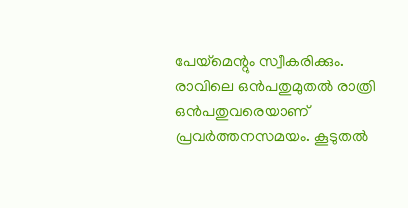പേയ്മെന്റും സ്വീകരിക്കും. രാവിലെ ഒന്‍പതുമുതല്‍ രാത്രി ഒന്‍പതുവരെയാണ് പ്രവര്‍ത്തനസമയം. കൂടുതല്‍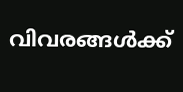വിവരങ്ങള്‍ക്ക്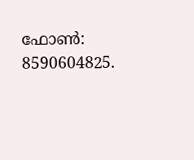ഫോണ്‍: 8590604825.